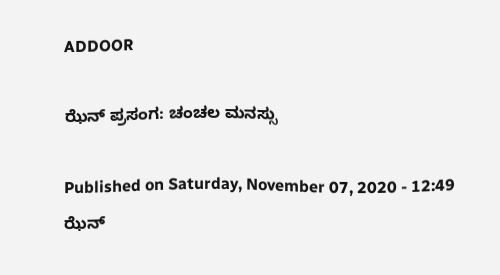ADDOOR

ಝೆನ್ ಪ್ರಸಂಗ: ಚಂಚಲ ಮನಸ್ಸು

Published on Saturday, November 07, 2020 - 12:49
ಝೆನ್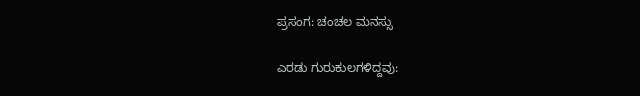ಪ್ರಸಂಗ: ಚಂಚಲ ಮನಸ್ಸು

ಎರಡು ಗುರುಕುಲಗಳಿದ್ದವು: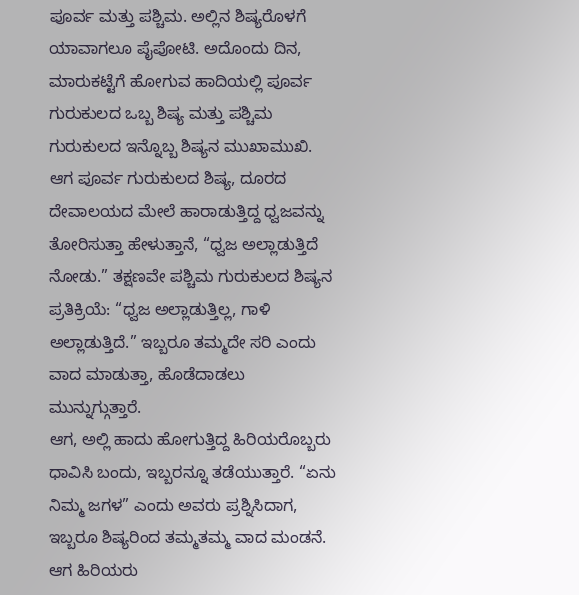ಪೂರ್ವ ಮತ್ತು ಪಶ್ಚಿಮ. ಅಲ್ಲಿನ ಶಿಷ್ಯರೊಳಗೆ ಯಾವಾಗಲೂ ಪೈಪೋಟಿ. ಅದೊಂದು ದಿನ, ಮಾರುಕಟ್ಟೆಗೆ ಹೋಗುವ ಹಾದಿಯಲ್ಲಿ ಪೂರ್ವ ಗುರುಕುಲದ ಒಬ್ಬ ಶಿಷ್ಯ ಮತ್ತು ಪಶ್ಚಿಮ ಗುರುಕುಲದ ಇನ್ನೊಬ್ಬ ಶಿಷ್ಯನ ಮುಖಾಮುಖಿ.
ಆಗ ಪೂರ್ವ ಗುರುಕುಲದ ಶಿಷ್ಯ, ದೂರದ ದೇವಾಲಯದ ಮೇಲೆ ಹಾರಾಡುತ್ತಿದ್ದ ಧ್ವಜವನ್ನು ತೋರಿಸುತ್ತಾ ಹೇಳುತ್ತಾನೆ, “ಧ್ವಜ ಅಲ್ಲಾಡುತ್ತಿದೆ ನೋಡು.” ತಕ್ಷಣವೇ ಪಶ್ಚಿಮ ಗುರುಕುಲದ ಶಿಷ್ಯನ ಪ್ರತಿಕ್ರಿಯೆ: “ಧ್ವಜ ಅಲ್ಲಾಡುತ್ತಿಲ್ಲ, ಗಾಳಿ ಅಲ್ಲಾಡುತ್ತಿದೆ.” ಇಬ್ಬರೂ ತಮ್ಮದೇ ಸರಿ ಎಂದು ವಾದ ಮಾಡುತ್ತಾ, ಹೊಡೆದಾಡಲು ಮುನ್ನುಗ್ಗುತ್ತಾರೆ.
ಆಗ, ಅಲ್ಲಿ ಹಾದು ಹೋಗುತ್ತಿದ್ದ ಹಿರಿಯರೊಬ್ಬರು ಧಾವಿಸಿ ಬಂದು, ಇಬ್ಬರನ್ನೂ ತಡೆಯುತ್ತಾರೆ. “ಏನು ನಿಮ್ಮ ಜಗಳ” ಎಂದು ಅವರು ಪ್ರಶ್ನಿಸಿದಾಗ, ಇಬ್ಬರೂ ಶಿಷ್ಯರಿಂದ ತಮ್ಮತಮ್ಮ ವಾದ ಮಂಡನೆ. ಆಗ ಹಿರಿಯರು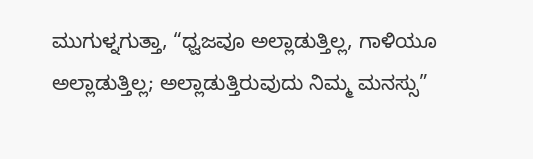ಮುಗುಳ್ನಗುತ್ತಾ, “ಧ್ವಜವೂ ಅಲ್ಲಾಡುತ್ತಿಲ್ಲ, ಗಾಳಿಯೂ ಅಲ್ಲಾಡುತ್ತಿಲ್ಲ; ಅಲ್ಲಾಡುತ್ತಿರುವುದು ನಿಮ್ಮ ಮನಸ್ಸು”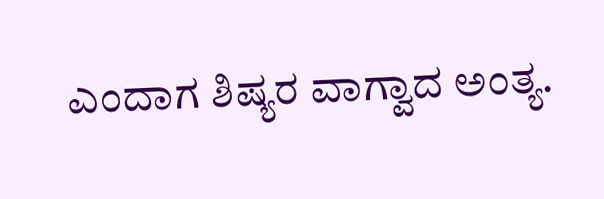ಎಂದಾಗ ಶಿಷ್ಯರ ವಾಗ್ವಾದ ಅಂತ್ಯ.